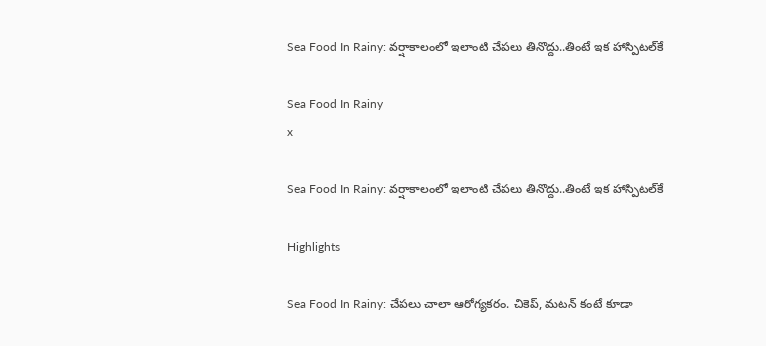Sea Food In Rainy: వర్షాకాలంలో ఇలాంటి చేపలు తినొద్దు..తింటే ఇక హాస్పిటల్‌కే

Sea Food In Rainy
x

Sea Food In Rainy: వర్షాకాలంలో ఇలాంటి చేపలు తినొద్దు..తింటే ఇక హాస్పిటల్‌కే

Highlights

Sea Food In Rainy: చేపలు చాలా ఆరోగ్యకరం. చికెప్, మటన్ కంటే కూడా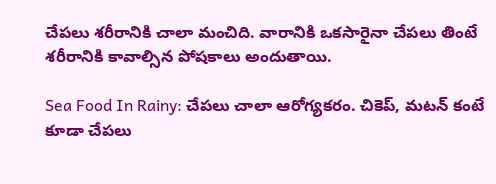చేపలు శరీరానికి చాలా మంచిది. వారానికి ఒకసారైనా చేపలు తింటే శరీరానికి కావాల్సిన పోషకాలు అందుతాయి.

Sea Food In Rainy: చేపలు చాలా ఆరోగ్యకరం. చికెప్, మటన్ కంటే కూడా చేపలు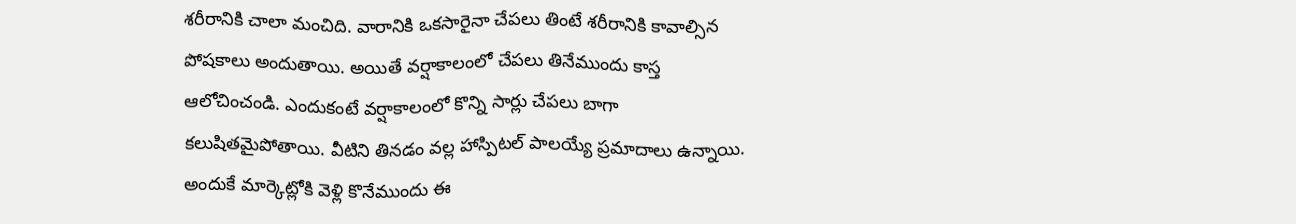శరీరానికి చాలా మంచిది. వారానికి ఒకసారైనా చేపలు తింటే శరీరానికి కావాల్సిన పోషకాలు అందుతాయి. అయితే వర్షాకాలంలో చేపలు తినేముందు కాస్త ఆలోచించండి. ఎందుకంటే వర్షాకాలంలో కొన్ని సార్లు చేపలు బాగా కలుషితమైపోతాయి. వీటిని తినడం వల్ల హాస్పిటల్‌ పాలయ్యే ప్రమాదాలు ఉన్నాయి. అందుకే మార్కెట్లోకి వెళ్లి కొనేముందు ఈ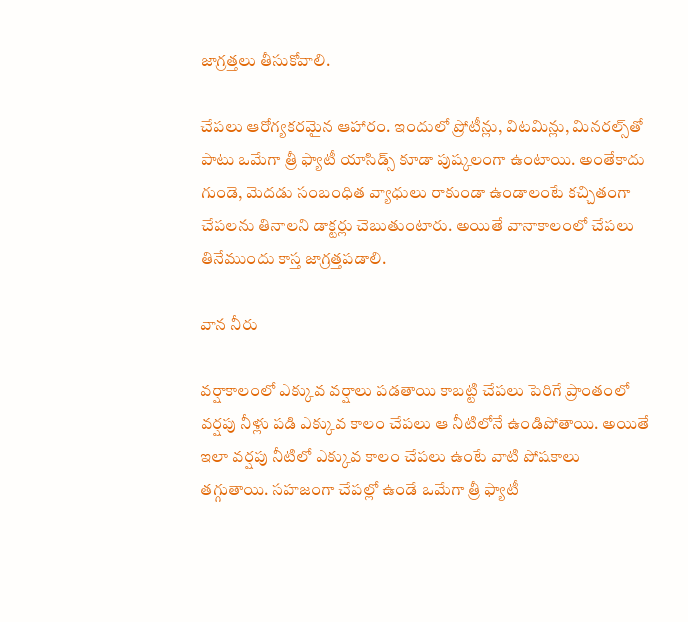జాగ్రత్తలు తీసుకోవాలి.

చేపలు ఆరోగ్యకరమైన ఆహారం. ఇందులో ప్రోటీన్లు, విటమిన్లు, మినరల్స్‌తో పాటు ఒమేగా త్రీ ఫ్యాటీ యాసిడ్స్ కూడా పుష్కలంగా ఉంటాయి. అంతేకాదు గుండె, మెదడు సంబంధిత వ్యాధులు రాకుండా ఉండాలంటే కచ్చితంగా చేపలను తినాలని డాక్టర్లు చెబుతుంటారు. అయితే వానాకాలంలో చేపలు తినేముందు కాస్త జాగ్రత్తపడాలి.

వాన నీరు

వర్షాకాలంలో ఎక్కువ వర్షాలు పడతాయి కాబట్టి చేపలు పెరిగే ప్రాంతంలో వర్షపు నీళ్లు పడి ఎక్కువ కాలం చేపలు ఆ నీటిలోనే ఉండిపోతాయి. అయితే ఇలా వర్షపు నీటిలో ఎక్కువ కాలం చేపలు ఉంటే వాటి పోషకాలు తగ్గుతాయి. సహజంగా చేపల్లో ఉండే ఒమేగా త్రీ ఫ్యాటీ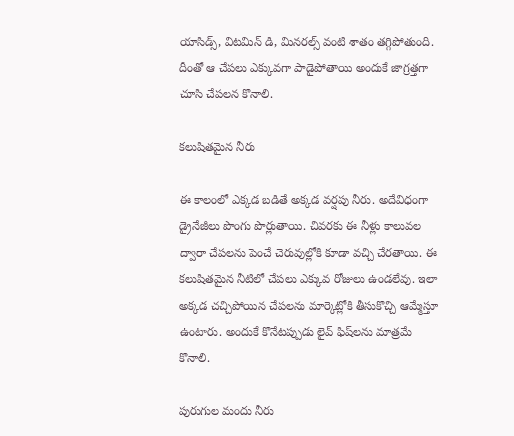యాసిడ్స్, విటమిన్ డి, మినరల్స్ వంటి శాతం తగ్గిపోతుంది. దీంతో ఆ చేపలు ఎక్కువగా పాడైపోతాయి అందుకే జాగ్రత్తగా చూసి చేపలన కొనాలి.

కలుషితమైన నీరు

ఈ కాలంలో ఎక్కడ బడితే అక్కడ వర్షపు నీరు. అదేవిధంగా డ్రైనేజీలు పొంగు పొర్లుతాయి. చివరకు ఈ నీళ్లు కాలువల ద్వారా చేపలను పెంచే చెరువుల్లోకి కూడా వచ్చి చేరతాయి. ఈ కలుషితమైన నీటిలో చేపలు ఎక్కువ రోజులు ఉండలేవు. ఇలా అక్కడ చచ్చిపోయిన చేపలను మార్కెట్లోకి తీసుకొచ్చి ఆమ్మేస్తూ ఉంటారు. అందుకే కొనేటప్పుడు లైవ్ ఫిష్‌లను మాత్రమే కొనాలి.

పురుగుల మందు నీరు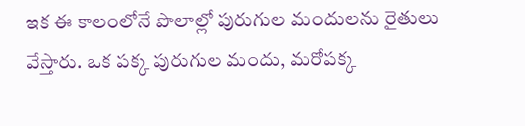ఇక ఈ కాలంలోనే పొలాల్లో పురుగుల మందులను రైతులు వేస్తారు. ఒక పక్క పురుగుల మందు, మరోపక్క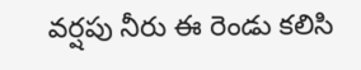వర్షపు నీరు ఈ రెండు కలిసి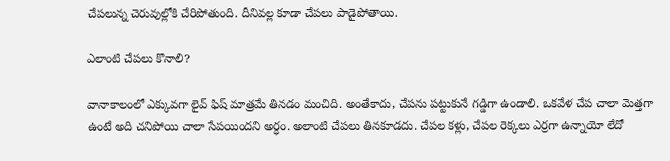చేపలున్న చెరువుల్లోకి చేరిపోతుంది. దీనివల్ల కూడా చేపలు పాడైపోతాయి.

ఎలాంటి చేపలు కొనాలి?

వానాకాలంలో ఎక్కువగా లైవ్ ఫిష్ మాత్రమే తినడం మంచిది. అంతేకాదు, చేపను పట్టుకునే గడ్డిగా ఉండాలి. ఒకవేళ చేప చాలా మెత్తగా ఉంటే అది చనిపోయి చాలా సేపయిందని అర్ధం. అలాంటి చేపలు తినకూడదు. చేపల కళ్లు, చేపల రెక్కలు ఎర్రగా ఉన్నాయో లేదో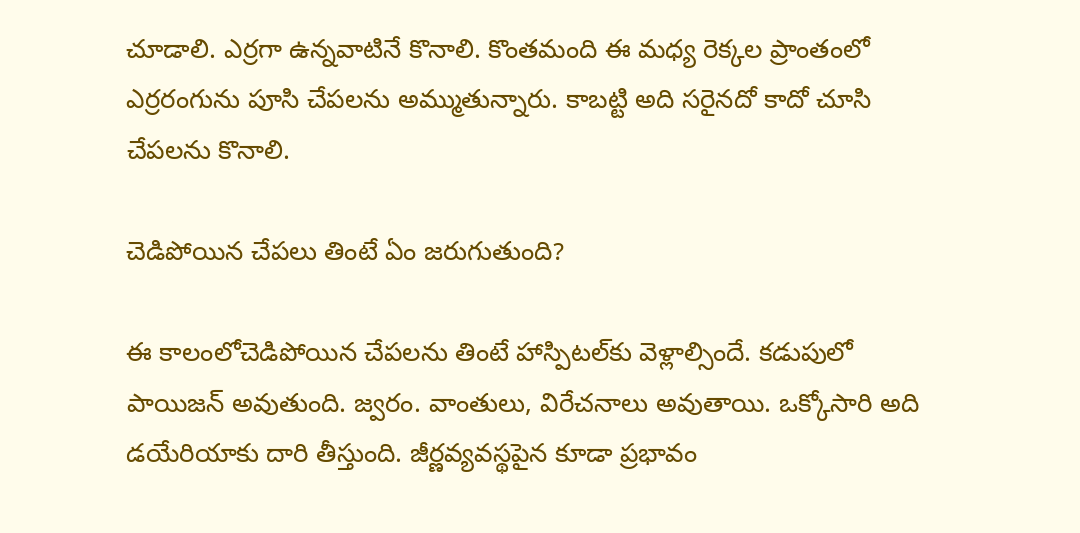చూడాలి. ఎర్రగా ఉన్నవాటినే కొనాలి. కొంతమంది ఈ మధ్య రెక్కల ప్రాంతంలో ఎర్రరంగును పూసి చేపలను అమ్ముతున్నారు. కాబట్టి అది సరైనదో కాదో చూసి చేపలను కొనాలి.

చెడిపోయిన చేపలు తింటే ఏం జరుగుతుంది?

ఈ కాలంలోచెడిపోయిన చేపలను తింటే హాస్పిటల్‌కు వెళ్లాల్సిందే. కడుపులో పాయిజన్ అవుతుంది. జ్వరం. వాంతులు, విరేచనాలు అవుతాయి. ఒక్కోసారి అది డయేరియాకు దారి తీస్తుంది. జీర్ణవ్యవస్థపైన కూడా ప్రభావం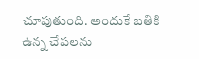చూపుతుంది. అందుకే బతికి ఉన్న చేపలను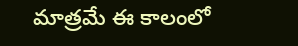మాత్రమే ఈ కాలంలో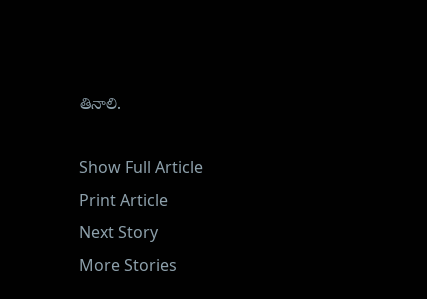తినాలి.

Show Full Article
Print Article
Next Story
More Stories